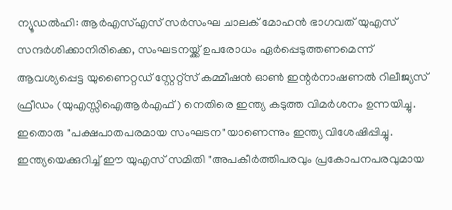ന്യൂഡൽഹി: ആർഎസ്എസ് സർസംഘ ചാലക് മോഹൻ ഭാഗവത് യുഎസ് സന്ദർശിക്കാനിരിക്കെ, സംഘടനയ്ക്ക് ഉപരോധം ഏർപ്പെടുത്തണമെന്ന് ആവശ്യപ്പെട്ട യുണൈറ്റഡ് സ്റ്റേറ്റ്സ് കമ്മീഷൻ ഓൺ ഇന്റർനാഷണൽ റിലീജ്യസ് ഫ്രീഡം (യുഎസ്സിഐആർഎഫ്) നെതിരെ ഇന്ത്യ കടുത്ത വിമർശനം ഉന്നയിച്ചു. ഇതൊരു "പക്ഷപാതപരമായ സംഘടന"യാണെന്നും ഇന്ത്യ വിശേഷിപ്പിച്ചു.
ഇന്ത്യയെക്കുറിച്ച് ഈ യുഎസ് സമിതി "അപകീർത്തിപരവും പ്രകോപനപരവുമായ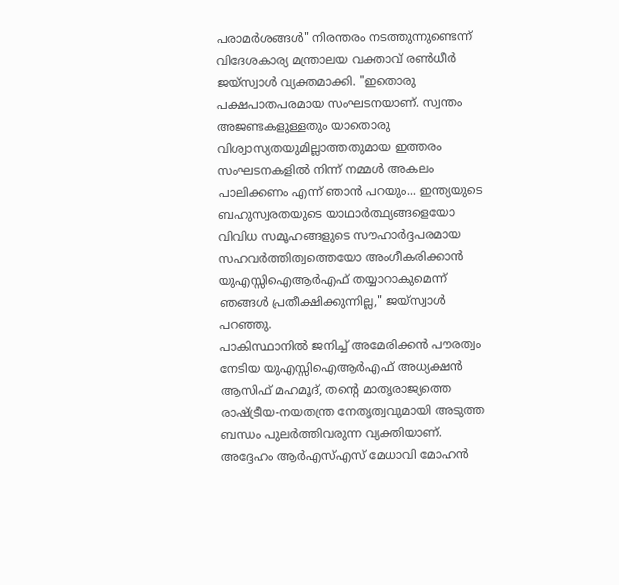പരാമർശങ്ങൾ" നിരന്തരം നടത്തുന്നുണ്ടെന്ന് വിദേശകാര്യ മന്ത്രാലയ വക്താവ് രൺധീർ ജയ്സ്വാൾ വ്യക്തമാക്കി. "ഇതൊരു പക്ഷപാതപരമായ സംഘടനയാണ്. സ്വന്തം അജണ്ടകളുള്ളതും യാതൊരു വിശ്വാസ്യതയുമില്ലാത്തതുമായ ഇത്തരം സംഘടനകളിൽ നിന്ന് നമ്മൾ അകലം പാലിക്കണം എന്ന് ഞാൻ പറയും... ഇന്ത്യയുടെ ബഹുസ്വരതയുടെ യാഥാർത്ഥ്യങ്ങളെയോ വിവിധ സമൂഹങ്ങളുടെ സൗഹാർദ്ദപരമായ സഹവർത്തിത്വത്തെയോ അംഗീകരിക്കാൻ യുഎസ്സിഐആർഎഫ് തയ്യാറാകുമെന്ന് ഞങ്ങൾ പ്രതീക്ഷിക്കുന്നില്ല," ജയ്സ്വാൾ പറഞ്ഞു.
പാകിസ്ഥാനിൽ ജനിച്ച് അമേരിക്കൻ പൗരത്വം നേടിയ യുഎസ്സിഐആർഎഫ് അധ്യക്ഷൻ ആസിഫ് മഹമൂദ്, തന്റെ മാതൃരാജ്യത്തെ രാഷ്ട്രീയ-നയതന്ത്ര നേതൃത്വവുമായി അടുത്ത ബന്ധം പുലർത്തിവരുന്ന വ്യക്തിയാണ്. അദ്ദേഹം ആർഎസ്എസ് മേധാവി മോഹൻ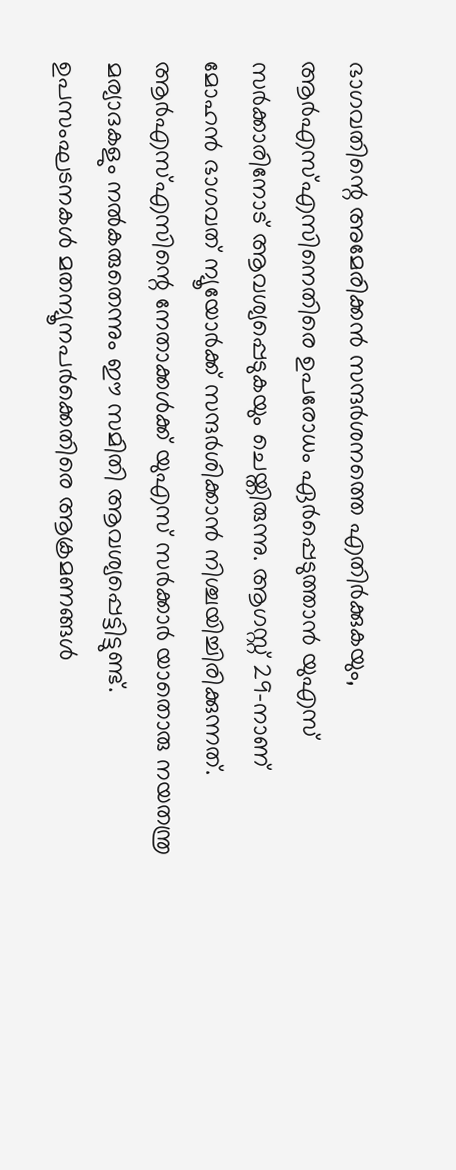ഭാഗവതിന്റെ അമേരിക്കൻ സന്ദർശനത്തെ എതിർക്കുകയും, ആർഎസ്എസിനെതിരെ ഉപരോധം ഏർപ്പെടുത്താൻ യുഎസ് സർക്കാരിനോട് ആവശ്യപ്പെടുകയും ചെയ്തിരുന്നു. ആഗസ്റ്റ് 29-നാണ് മോഹൻ ഭാഗവത് ന്യൂയോർക്ക് സന്ദർശിക്കാൻ നിശ്ചയിച്ചിരിക്കുന്നത്.
ആർഎസ്എസിന്റെ നേതാക്കൾക്ക് യുഎസ് സർക്കാർ യാതൊരു നയതന്ത്ര മര്യാദകളും നൽകരുതെന്നും ഈ സമിതി ആവശ്യപ്പെട്ടിട്ടുണ്ട്. ഉപസംഘടനകൾ മതന്യൂനപർക്കെതിരെ ആക്രമണങ്ങൾ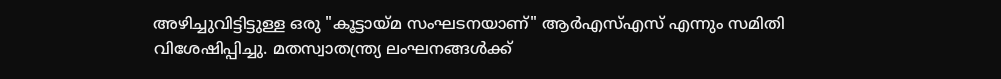അഴിച്ചുവിട്ടിട്ടുള്ള ഒരു "കൂട്ടായ്മ സംഘടനയാണ്" ആർഎസ്എസ് എന്നും സമിതി വിശേഷിപ്പിച്ചു. മതസ്വാതന്ത്ര്യ ലംഘനങ്ങൾക്ക്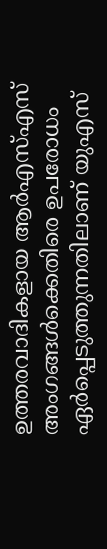ഉത്തരവാദികളായ ആർഎസ്എസ് അംഗങ്ങൾക്കെതിരെ ഉപരോധം ഏർപ്പെടുത്തുന്നതിലാണ് യുഎസ്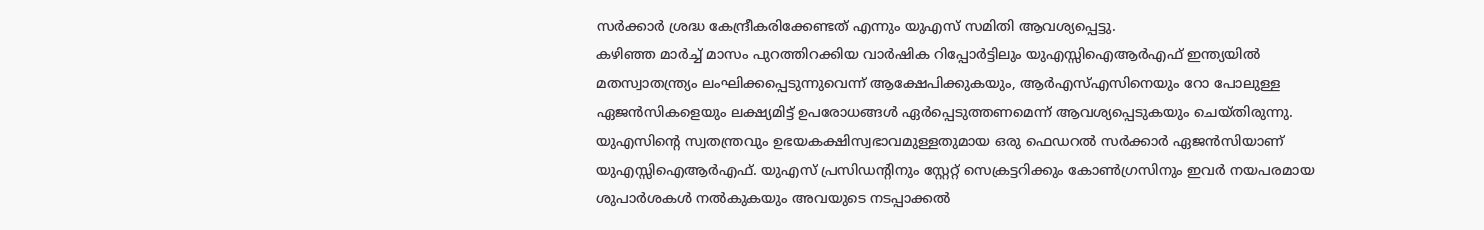സർക്കാർ ശ്രദ്ധ കേന്ദ്രീകരിക്കേണ്ടത് എന്നും യുഎസ് സമിതി ആവശ്യപ്പെട്ടു.
കഴിഞ്ഞ മാർച്ച് മാസം പുറത്തിറക്കിയ വാർഷിക റിപ്പോർട്ടിലും യുഎസ്സിഐആർഎഫ് ഇന്ത്യയിൽ മതസ്വാതന്ത്ര്യം ലംഘിക്കപ്പെടുന്നുവെന്ന് ആക്ഷേപിക്കുകയും, ആർഎസ്എസിനെയും റോ പോലുള്ള ഏജൻസികളെയും ലക്ഷ്യമിട്ട് ഉപരോധങ്ങൾ ഏർപ്പെടുത്തണമെന്ന് ആവശ്യപ്പെടുകയും ചെയ്തിരുന്നു. യുഎസിന്റെ സ്വതന്ത്രവും ഉഭയകക്ഷിസ്വഭാവമുള്ളതുമായ ഒരു ഫെഡറൽ സർക്കാർ ഏജൻസിയാണ് യുഎസ്സിഐആർഎഫ്. യുഎസ് പ്രസിഡന്റിനും സ്റ്റേറ്റ് സെക്രട്ടറിക്കും കോൺഗ്രസിനും ഇവർ നയപരമായ ശുപാർശകൾ നൽകുകയും അവയുടെ നടപ്പാക്കൽ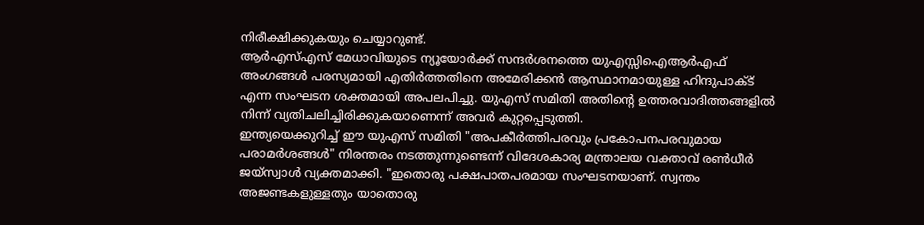നിരീക്ഷിക്കുകയും ചെയ്യാറുണ്ട്.
ആർഎസ്എസ് മേധാവിയുടെ ന്യൂയോർക്ക് സന്ദർശനത്തെ യുഎസ്സിഐആർഎഫ് അംഗങ്ങൾ പരസ്യമായി എതിർത്തതിനെ അമേരിക്കൻ ആസ്ഥാനമായുള്ള ഹിന്ദുപാക്ട് എന്ന സംഘടന ശക്തമായി അപലപിച്ചു. യുഎസ് സമിതി അതിന്റെ ഉത്തരവാദിത്തങ്ങളിൽ നിന്ന് വ്യതിചലിച്ചിരിക്കുകയാണെന്ന് അവർ കുറ്റപ്പെടുത്തി.
ഇന്ത്യയെക്കുറിച്ച് ഈ യുഎസ് സമിതി "അപകീർത്തിപരവും പ്രകോപനപരവുമായ പരാമർശങ്ങൾ" നിരന്തരം നടത്തുന്നുണ്ടെന്ന് വിദേശകാര്യ മന്ത്രാലയ വക്താവ് രൺധീർ ജയ്സ്വാൾ വ്യക്തമാക്കി. "ഇതൊരു പക്ഷപാതപരമായ സംഘടനയാണ്. സ്വന്തം അജണ്ടകളുള്ളതും യാതൊരു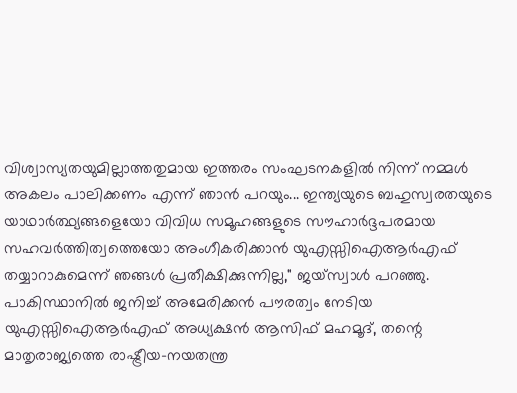വിശ്വാസ്യതയുമില്ലാത്തതുമായ ഇത്തരം സംഘടനകളിൽ നിന്ന് നമ്മൾ അകലം പാലിക്കണം എന്ന് ഞാൻ പറയും... ഇന്ത്യയുടെ ബഹുസ്വരതയുടെ യാഥാർത്ഥ്യങ്ങളെയോ വിവിധ സമൂഹങ്ങളുടെ സൗഹാർദ്ദപരമായ സഹവർത്തിത്വത്തെയോ അംഗീകരിക്കാൻ യുഎസ്സിഐആർഎഫ് തയ്യാറാകുമെന്ന് ഞങ്ങൾ പ്രതീക്ഷിക്കുന്നില്ല," ജയ്സ്വാൾ പറഞ്ഞു.
പാകിസ്ഥാനിൽ ജനിച്ച് അമേരിക്കൻ പൗരത്വം നേടിയ യുഎസ്സിഐആർഎഫ് അധ്യക്ഷൻ ആസിഫ് മഹമൂദ്, തന്റെ മാതൃരാജ്യത്തെ രാഷ്ട്രീയ-നയതന്ത്ര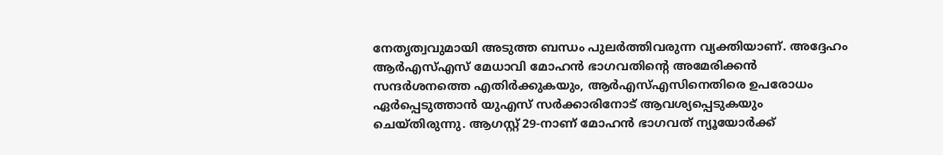നേതൃത്വവുമായി അടുത്ത ബന്ധം പുലർത്തിവരുന്ന വ്യക്തിയാണ്. അദ്ദേഹം ആർഎസ്എസ് മേധാവി മോഹൻ ഭാഗവതിന്റെ അമേരിക്കൻ സന്ദർശനത്തെ എതിർക്കുകയും, ആർഎസ്എസിനെതിരെ ഉപരോധം ഏർപ്പെടുത്താൻ യുഎസ് സർക്കാരിനോട് ആവശ്യപ്പെടുകയും ചെയ്തിരുന്നു. ആഗസ്റ്റ് 29-നാണ് മോഹൻ ഭാഗവത് ന്യൂയോർക്ക്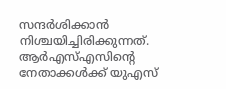സന്ദർശിക്കാൻ നിശ്ചയിച്ചിരിക്കുന്നത്.
ആർഎസ്എസിന്റെ നേതാക്കൾക്ക് യുഎസ്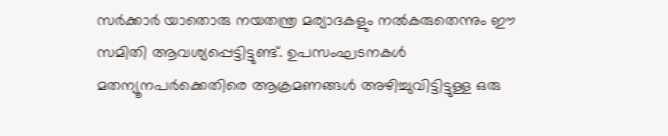സർക്കാർ യാതൊരു നയതന്ത്ര മര്യാദകളും നൽകരുതെന്നും ഈ സമിതി ആവശ്യപ്പെട്ടിട്ടുണ്ട്. ഉപസംഘടനകൾ മതന്യൂനപർക്കെതിരെ ആക്രമണങ്ങൾ അഴിച്ചുവിട്ടിട്ടുള്ള ഒരു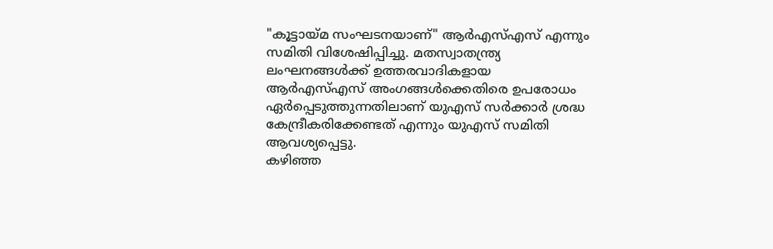"കൂട്ടായ്മ സംഘടനയാണ്" ആർഎസ്എസ് എന്നും സമിതി വിശേഷിപ്പിച്ചു. മതസ്വാതന്ത്ര്യ ലംഘനങ്ങൾക്ക് ഉത്തരവാദികളായ ആർഎസ്എസ് അംഗങ്ങൾക്കെതിരെ ഉപരോധം ഏർപ്പെടുത്തുന്നതിലാണ് യുഎസ് സർക്കാർ ശ്രദ്ധ കേന്ദ്രീകരിക്കേണ്ടത് എന്നും യുഎസ് സമിതി ആവശ്യപ്പെട്ടു.
കഴിഞ്ഞ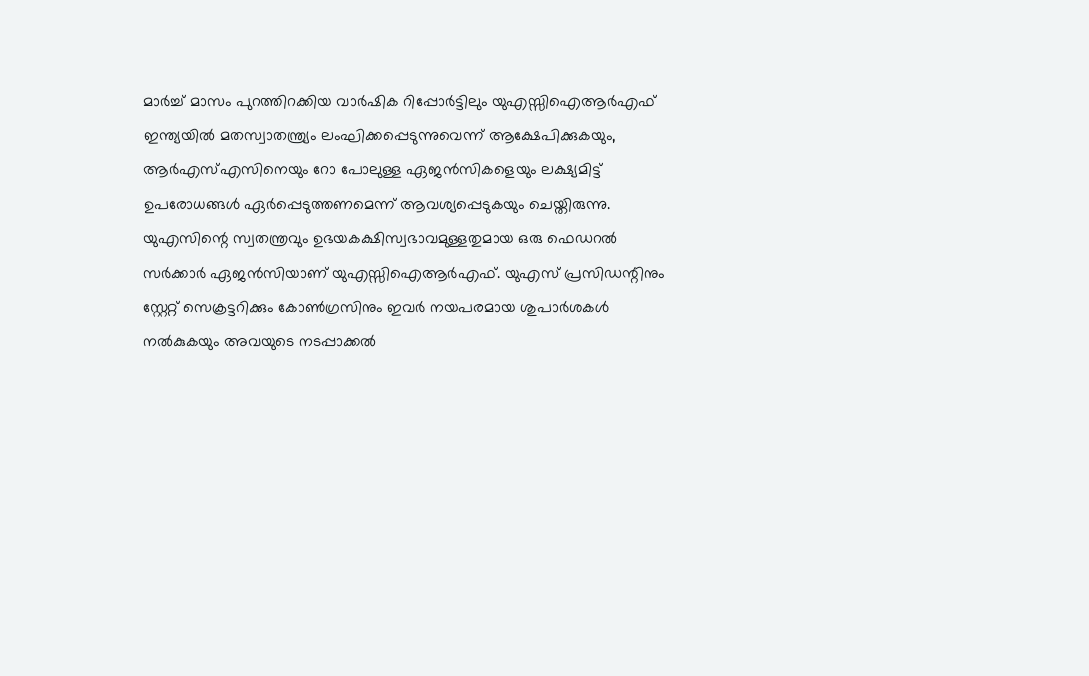മാർച്ച് മാസം പുറത്തിറക്കിയ വാർഷിക റിപ്പോർട്ടിലും യുഎസ്സിഐആർഎഫ് ഇന്ത്യയിൽ മതസ്വാതന്ത്ര്യം ലംഘിക്കപ്പെടുന്നുവെന്ന് ആക്ഷേപിക്കുകയും, ആർഎസ്എസിനെയും റോ പോലുള്ള ഏജൻസികളെയും ലക്ഷ്യമിട്ട് ഉപരോധങ്ങൾ ഏർപ്പെടുത്തണമെന്ന് ആവശ്യപ്പെടുകയും ചെയ്തിരുന്നു. യുഎസിന്റെ സ്വതന്ത്രവും ഉഭയകക്ഷിസ്വഭാവമുള്ളതുമായ ഒരു ഫെഡറൽ സർക്കാർ ഏജൻസിയാണ് യുഎസ്സിഐആർഎഫ്. യുഎസ് പ്രസിഡന്റിനും സ്റ്റേറ്റ് സെക്രട്ടറിക്കും കോൺഗ്രസിനും ഇവർ നയപരമായ ശുപാർശകൾ നൽകുകയും അവയുടെ നടപ്പാക്കൽ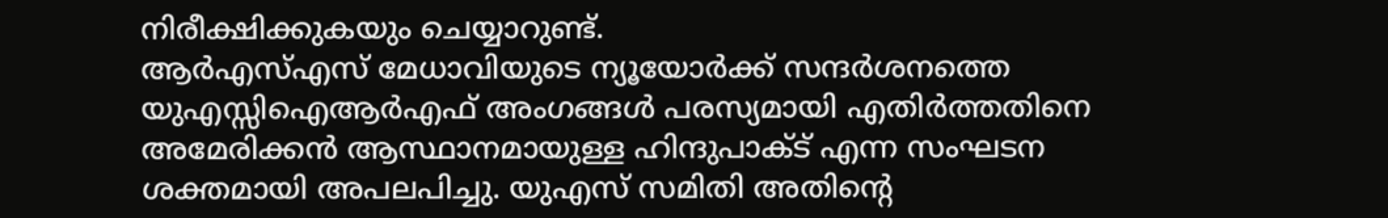നിരീക്ഷിക്കുകയും ചെയ്യാറുണ്ട്.
ആർഎസ്എസ് മേധാവിയുടെ ന്യൂയോർക്ക് സന്ദർശനത്തെ യുഎസ്സിഐആർഎഫ് അംഗങ്ങൾ പരസ്യമായി എതിർത്തതിനെ അമേരിക്കൻ ആസ്ഥാനമായുള്ള ഹിന്ദുപാക്ട് എന്ന സംഘടന ശക്തമായി അപലപിച്ചു. യുഎസ് സമിതി അതിന്റെ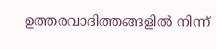ഉത്തരവാദിത്തങ്ങളിൽ നിന്ന്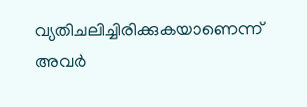വ്യതിചലിച്ചിരിക്കുകയാണെന്ന് അവർ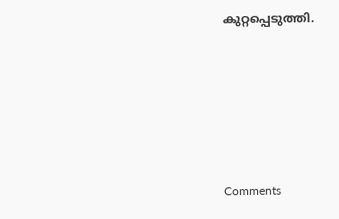കുറ്റപ്പെടുത്തി.







Comments